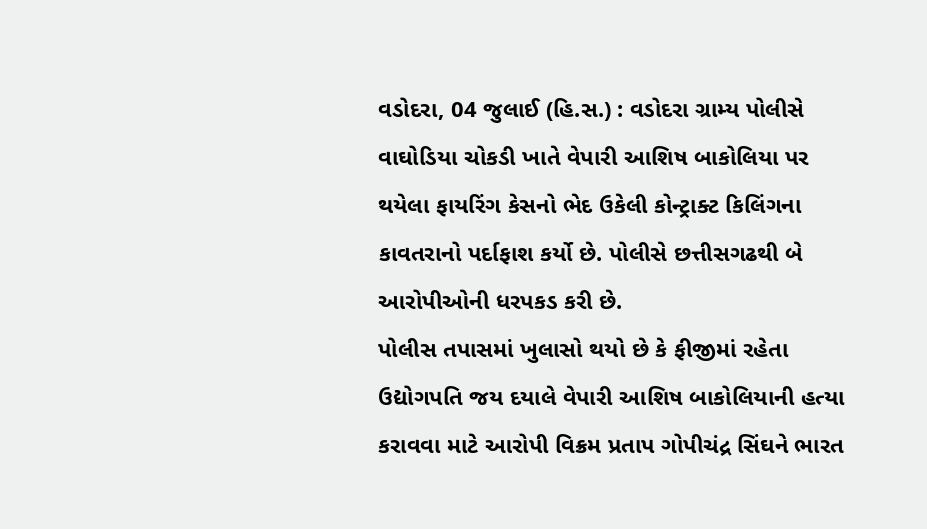વડોદરા, 04 જુલાઈ (હિ.સ.) : વડોદરા ગ્રામ્ય પોલીસે વાઘોડિયા ચોકડી ખાતે વેપારી આશિષ બાકોલિયા પર થયેલા ફાયરિંગ કેસનો ભેદ ઉકેલી કોન્ટ્રાક્ટ કિલિંગના કાવતરાનો પર્દાફાશ કર્યો છે. પોલીસે છત્તીસગઢથી બે આરોપીઓની ધરપકડ કરી છે.
પોલીસ તપાસમાં ખુલાસો થયો છે કે ફીજીમાં રહેતા ઉદ્યોગપતિ જય દયાલે વેપારી આશિષ બાકોલિયાની હત્યા કરાવવા માટે આરોપી વિક્રમ પ્રતાપ ગોપીચંદ્ર સિંઘને ભારત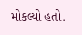મોકલ્યો હતો.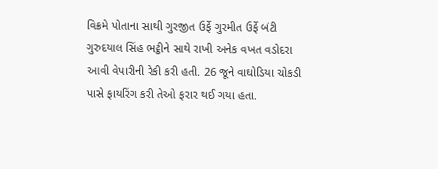વિક્રમે પોતાના સાથી ગુરજીત ઉર્ફે ગુરમીત ઉર્ફે બંટી ગુરુદયાલ સિંહ ભટ્ઠીને સાથે રાખી અનેક વખત વડોદરા આવી વેપારીની રેકી કરી હતી. 26 જૂને વાઘોડિયા ચોકડી પાસે ફાયરિંગ કરી તેઓ ફરાર થઈ ગયા હતા.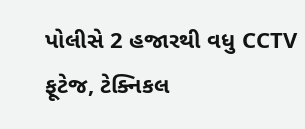પોલીસે 2 હજારથી વધુ CCTV ફૂટેજ, ટેક્નિકલ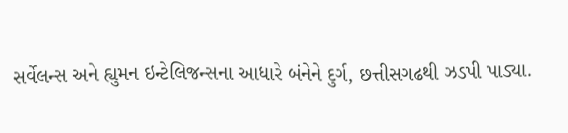સર્વેલન્સ અને હ્યુમન ઇન્ટેલિજન્સના આધારે બંનેને દુર્ગ, છત્તીસગઢથી ઝડપી પાડ્યા.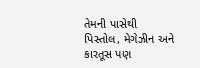તેમની પાસેથી પિસ્તોલ, મેગેઝીન અને કારતૂસ પણ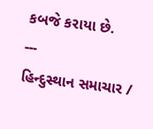કબજે કરાયા છે.
---
હિન્દુસ્થાન સમાચાર /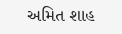અમિત શાહ